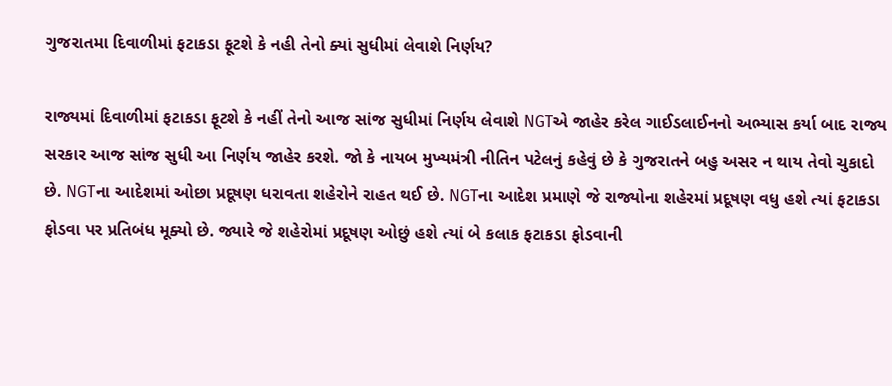ગુજરાતમા દિવાળીમાં ફટાકડા ફૂટશે કે નહી તેનો ક્યાં સુધીમાં લેવાશે નિર્ણય?

રાજ્યમાં દિવાળીમાં ફટાકડા ફૂટશે કે નહીં તેનો આજ સાંજ સુધીમાં નિર્ણય લેવાશે NGTએ જાહેર કરેલ ગાઈડલાઈનનો અભ્યાસ કર્યા બાદ રાજ્ય સરકાર આજ સાંજ સુધી આ નિર્ણય જાહેર કરશે. જો કે નાયબ મુખ્યમંત્રી નીતિન પટેલનું કહેવું છે કે ગુજરાતને બહુ અસર ન થાય તેવો ચુકાદો છે. NGTના આદેશમાં ઓછા પ્રદૂષણ ધરાવતા શહેરોને રાહત થઈ છે. NGTના આદેશ પ્રમાણે જે રાજ્યોના શહેરમાં પ્રદૂષણ વધુ હશે ત્યાં ફટાકડા ફોડવા પર પ્રતિબંધ મૂક્યો છે. જ્યારે જે શહેરોમાં પ્રદૂષણ ઓછું હશે ત્યાં બે કલાક ફટાકડા ફોડવાની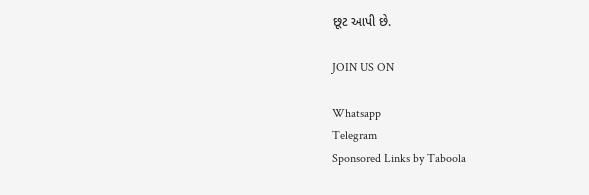છૂટ આપી છે.

JOIN US ON

Whatsapp
Telegram
Sponsored Links by Taboola